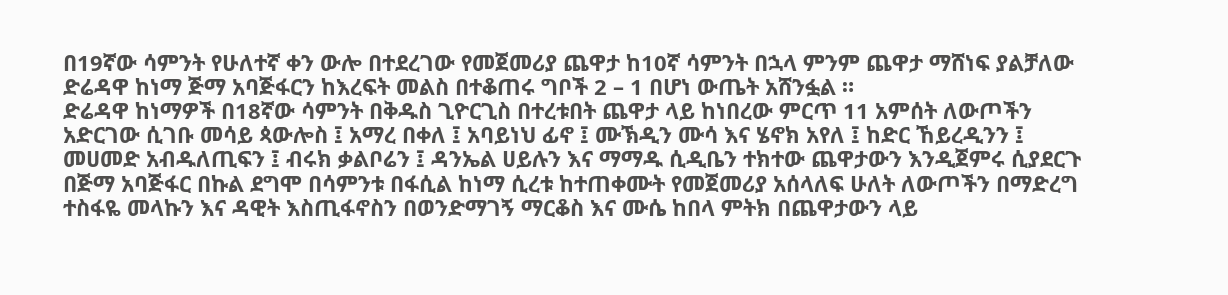በ19ኛው ሳምንት የሁለተኛ ቀን ውሎ በተደረገው የመጀመሪያ ጨዋታ ከ10ኛ ሳምንት በኋላ ምንም ጨዋታ ማሸነፍ ያልቻለው ድሬዳዋ ከነማ ጅማ አባጅፋርን ከእረፍት መልስ በተቆጠሩ ግቦች 2 – 1 በሆነ ውጤት አሸንፏል ።
ድሬዳዋ ከነማዎች በ18ኛው ሳምንት በቅዱስ ጊዮርጊስ በተረቱበት ጨዋታ ላይ ከነበረው ምርጥ 11 አምሰት ለውጦችን አድርገው ሲገቡ መሳይ ጳውሎስ ፤ አማረ በቀለ ፤ አባይነህ ፊኖ ፤ ሙኽዲን ሙሳ እና ሄኖክ አየለ ፤ ከድር ኸይረዲንን ፤ መሀመድ አብዱለጢፍን ፤ ብሩክ ቃልቦሬን ፤ ዳንኤል ሀይሉን እና ማማዱ ሲዲቤን ተክተው ጨዋታውን እንዲጀምሩ ሲያደርጉ በጅማ አባጅፋር በኩል ደግሞ በሳምንቱ በፋሲል ከነማ ሲረቱ ከተጠቀሙት የመጀመሪያ አሰላለፍ ሁለት ለውጦችን በማድረግ ተስፋዬ መላኩን እና ዳዊት እስጢፋኖስን በወንድማገኝ ማርቆስ እና ሙሴ ከበላ ምትክ በጨዋታውን ላይ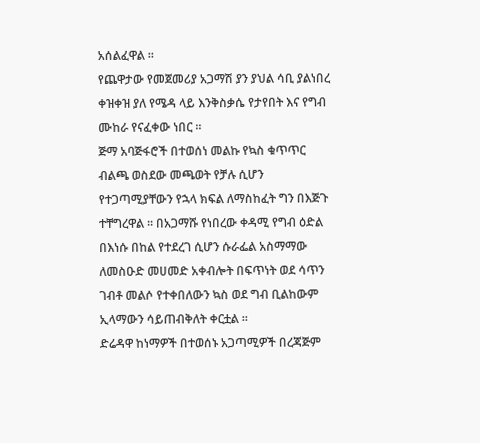አሰልፈዋል ።
የጨዋታው የመጀመሪያ አጋማሽ ያን ያህል ሳቢ ያልነበረ ቀዝቀዝ ያለ የሜዳ ላይ እንቅስቃሴ የታየበት እና የግብ ሙከራ የናፈቀው ነበር ።
ጅማ አባጅፋሮች በተወሰነ መልኩ የኳስ ቁጥጥር ብልጫ ወስደው መጫወት የቻሉ ሲሆን የተጋጣሚያቸውን የኋላ ክፍል ለማስከፈት ግን በእጅጉ ተቸግረዋል ። በአጋማሹ የነበረው ቀዳሚ የግብ ዕድል በእነሱ በከል የተደረገ ሲሆን ሱራፌል አስማማው ለመስዑድ መሀመድ አቀብሎት በፍጥነት ወደ ሳጥን ገብቶ መልሶ የተቀበለውን ኳስ ወደ ግብ ቢልከውም ኢላማውን ሳይጠብቅለት ቀርቷል ።
ድሬዳዋ ከነማዎች በተወሰኑ አጋጣሚዎች በረጃጅም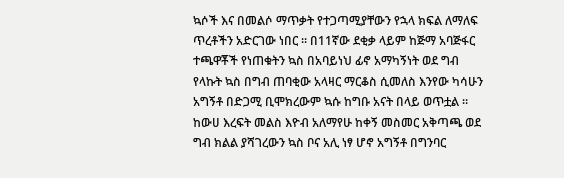ኳሶች እና በመልሶ ማጥቃት የተጋጣሚያቸውን የኋላ ክፍል ለማለፍ ጥረቶችን አድርገው ነበር ። በ11ኛው ደቂቃ ላይም ከጅማ አባጅፋር ተጫዋቾች የነጠቁትን ኳስ በአባይነህ ፊኖ አማካኝነት ወደ ግብ የላኩት ኳስ በግብ ጠባቂው አላዛር ማርቆስ ሲመለስ እንየው ካሳሁን አግኝቶ በድጋሚ ቢሞክረውም ኳሱ ከግቡ አናት በላይ ወጥቷል ።
ከውሀ እረፍት መልስ እዮብ አለማየሁ ከቀኝ መስመር አቅጣጫ ወደ ግብ ክልል ያሻገረውን ኳስ ቦና አሊ ነፃ ሆኖ አግኝቶ በግንባር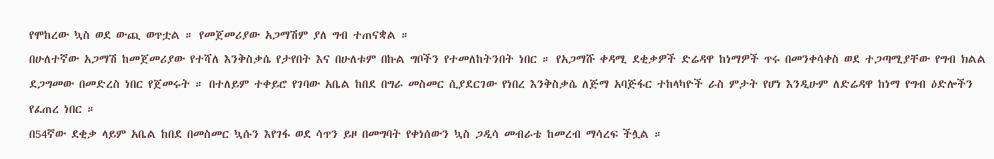የሞከረው ኳስ ወደ ውጪ ወጥቷል ። የመጀመሪያው አጋማሽም ያለ ግብ ተጠናቋል ።
በሁለተኛው አጋማሽ ከመጀመሪያው የተሻለ እንቅስቃሴ የታየበት እና በሁለቱም በኩል ግቦችን የተመለከትንበት ነበር ። የአጋማሹ ቀዳሚ ደቂቃዎች ድሬዳዋ ከነማዎች ጥሩ በመንቀሳቀስ ወደ ተጋጣሚያቸው የግብ ክልል ደጋግመው በመድረስ ነበር የጀመሩት ። በተለይም ተቀይሮ የገባው አቤል ከበደ በግራ መስመር ሲያደርገው የነበረ እንቅስቃሴ ለጅማ አባጅፋር ተከላካዮች ራስ ምታት የሆነ እንዲሁም ለድሬዳዋ ከነማ የግብ ዕድሎችን የፈጠረ ነበር ።
በ54ኛው ደቂቃ ላይም አቤል ከበደ በመስመር ኳሱን እየገፋ ወደ ሳጥን ይዞ በመግባት የቀነሰውን ኳስ ጋዲሳ መብራቴ ከመረብ ማሳረፍ ችሏል ።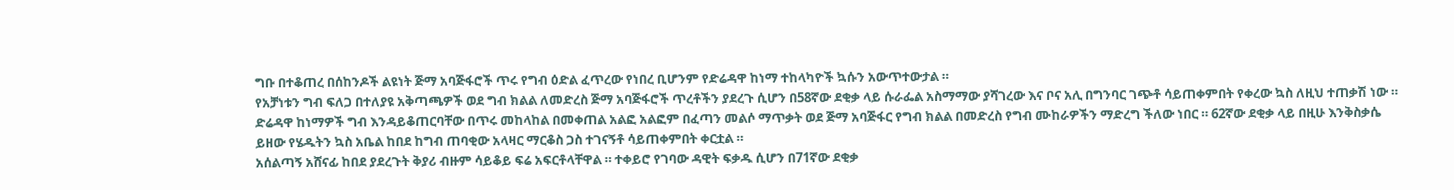ግቡ በተቆጠረ በሰከንዶች ልዩነት ጅማ አባጅፋሮች ጥሩ የግብ ዕድል ፈጥረው የነበረ ቢሆንም የድሬዳዋ ከነማ ተከላካዮች ኳሱን አውጥተውታል ።
የአቻነቱን ግብ ፍለጋ በተለያዩ አቅጣጫዎች ወደ ግብ ክልል ለመድረስ ጅማ አባጅፋሮች ጥረቶችን ያደረጉ ሲሆን በ58ኛው ደቂቃ ላይ ሱራፌል አስማማው ያሻገረው እና ቦና አሊ በግንባር ገጭቶ ሳይጠቀምበት የቀረው ኳስ ለዚህ ተጠቃሽ ነው ።
ድሬዳዋ ከነማዎች ግብ እንዳይቆጠርባቸው በጥሩ መከላከል በመቀጠል አልፎ አልፎም በፈጣን መልሶ ማጥቃት ወደ ጅማ አባጅፋር የግብ ክልል በመድረስ የግብ ሙከራዎችን ማድረግ ችለው ነበር ። 62ኛው ደቂቃ ላይ በዚሁ እንቅስቃሴ ይዘው የሄዱትን ኳስ አቤል ከበደ ከግብ ጠባቂው አላዛር ማርቆስ ጋስ ተገናኝቶ ሳይጠቀምበት ቀርቷል ።
አሰልጣኝ አሸናፊ ከበደ ያደረጉት ቅያሪ ብዙም ሳይቆይ ፍሬ አፍርቶላቸዋል ። ተቀይሮ የገባው ዳዊት ፍቃዱ ሲሆን በ71ኛው ደቂቃ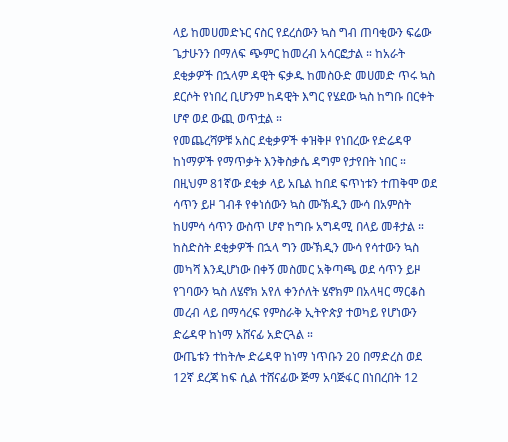ላይ ከመሀመድኑር ናስር የደረሰውን ኳስ ግብ ጠባቂውን ፍሬው ጌታሁንን በማለፍ ጭምር ከመረብ አሳርፎታል ። ከአራት ደቂቃዎች በኋላም ዳዊት ፍቃዱ ከመስዑድ መሀመድ ጥሩ ኳስ ደርሶት የነበረ ቢሆንም ከዳዊት እግር የሄደው ኳስ ከግቡ በርቀት ሆኖ ወደ ውጪ ወጥቷል ።
የመጨረሻዎቹ አስር ደቂቃዎች ቀዝቅዞ የነበረው የድሬዳዋ ከነማዎች የማጥቃት እንቅስቃሴ ዳግም የታየበት ነበር ። በዚህም 81ኛው ደቂቃ ላይ አቤል ከበደ ፍጥነቱን ተጠቅሞ ወደ ሳጥን ይዞ ገብቶ የቀነሰውን ኳስ ሙኽዲን ሙሳ በአምስት ከሀምሳ ሳጥን ውስጥ ሆኖ ከግቡ አግዳሚ በላይ መቶታል ።
ከስድስት ደቂቃዎች በኋላ ግን ሙኽዲን ሙሳ የሳተውን ኳስ መካሻ እንዲሆነው በቀኝ መስመር አቅጣጫ ወደ ሳጥን ይዞ የገባውን ኳስ ለሄኖክ አየለ ቀንሶለት ሄኖክም በአላዛር ማርቆስ መረብ ላይ በማሳረፍ የምስራቅ ኢትዮጵያ ተወካይ የሆነውን ድሬዳዋ ከነማ አሸናፊ አድርጓል ።
ውጤቱን ተከትሎ ድሬዳዋ ከነማ ነጥቡን 20 በማድረስ ወደ 12ኛ ደረጃ ከፍ ሲል ተሸናፊው ጅማ አባጅፋር በነበረበት 12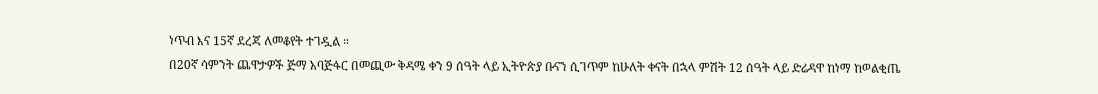ነጥብ እና 15ኛ ደረጃ ለመቆየት ተገዷል ።
በ20ኛ ሳምንት ጨዋታዎች ጅማ አባጅፋር በመጪው ቅዳሜ ቀን 9 ሰዓት ላይ ኢትዮጵያ ቡናን ሲገጥም ከሁለት ቀናት በኋላ ምሽት 12 ሰዓት ላይ ድሬዳዋ ከነማ ከወልቂጤ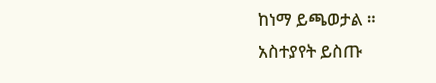ከነማ ይጫወታል ።
አስተያየት ይስጡ